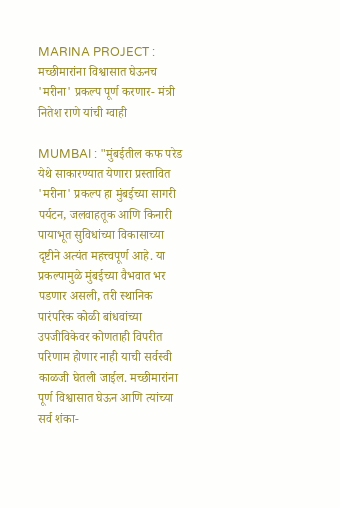MARINA PROJECT : मच्छीमारांना विश्वासात घेऊनच 'मरीना' प्रकल्प पूर्ण करणार- मंत्री नितेश राणे यांची ग्वाही

MUMBAI : "मुंबईतील कफ परेड येथे साकारण्यात येणारा प्रस्तावित 'मरीना' प्रकल्प हा मुंबईच्या सागरी पर्यटन, जलवाहतूक आणि किनारी पायाभूत सुविधांच्या विकासाच्या दृष्टीने अत्यंत महत्त्वपूर्ण आहे. या प्रकल्पामुळे मुंबईच्या वैभवात भर पडणार असली, तरी स्थानिक पारंपरिक कोळी बांधवांच्या उपजीविकेवर कोणताही विपरीत परिणाम होणार नाही याची सर्वस्वी काळजी घेतली जाईल. मच्छीमारांना पूर्ण विश्वासात घेऊन आणि त्यांच्या सर्व शंका-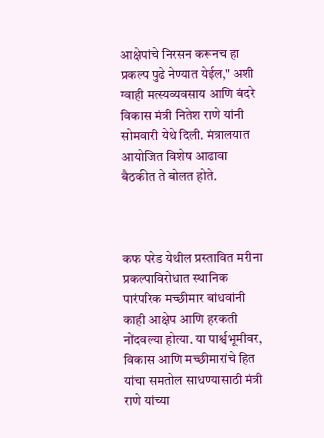आक्षेपांचे निरसन करूनच हा प्रकल्प पुढे नेण्यात येईल," अशी ग्वाही मत्स्यव्यवसाय आणि बंदरे विकास मंत्री नितेश राणे यांनी सोमवारी येथे दिली. मंत्रालयात आयोजित विशेष आढावा बैठकीत ते बोलत होते.



कफ परेड येथील प्रस्तावित मरीना प्रकल्पाविरोधात स्थानिक पारंपरिक मच्छीमार बांधवांनी काही आक्षेप आणि हरकती नोंदवल्या होत्या. या पार्श्वभूमीवर, विकास आणि मच्छीमारांचे हित यांचा समतोल साधण्यासाठी मंत्री राणे यांच्या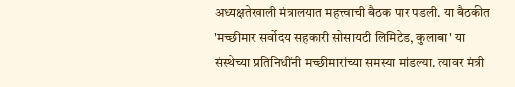अध्यक्षतेखाली मंत्रालयात महत्त्वाची बैठक पार पडली. या बैठकीत 'मच्छीमार सर्वोदय सहकारी सोसायटी लिमिटेड, कुलाबा' या संस्थेच्या प्रतिनिधींनी मच्छीमारांच्या समस्या मांडल्या. त्यावर मंत्री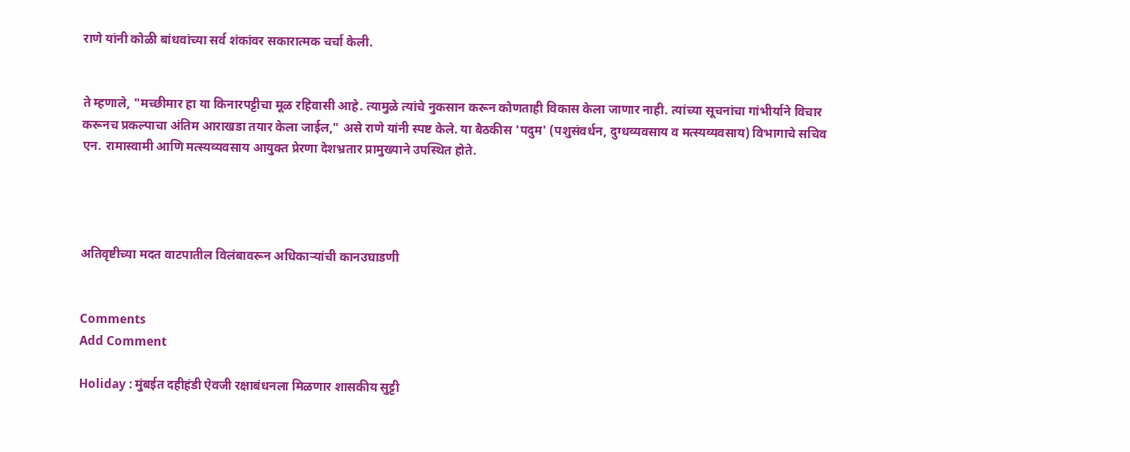राणे यांनी कोळी बांधवांच्या सर्व शंकांवर सकारात्मक चर्चा केली.


ते म्हणाले, "मच्छीमार हा या किनारपट्टीचा मूळ रहिवासी आहे. त्यामुळे त्यांचे नुकसान करून कोणताही विकास केला जाणार नाही. त्यांच्या सूचनांचा गांभीर्याने विचार करूनच प्रकल्पाचा अंतिम आराखडा तयार केला जाईल," असे राणे यांनी स्पष्ट केले. या बैठकीस 'पदुम' (पशुसंवर्धन, दुग्धव्यवसाय व मत्स्यव्यवसाय) विभागाचे सचिव एन. रामास्वामी आणि मत्स्यव्यवसाय आयुक्त प्रेरणा देशभ्रतार प्रामुख्याने उपस्थित होते.




अतिवृष्टीच्या मदत वाटपातील विलंबावरून अधिकाऱ्यांची कानउघाडणी


Comments
Add Comment

Holiday : मुंबईत दहीहंडी ऐवजी रक्षाबंधनला मिळणार शासकीय सुट्टी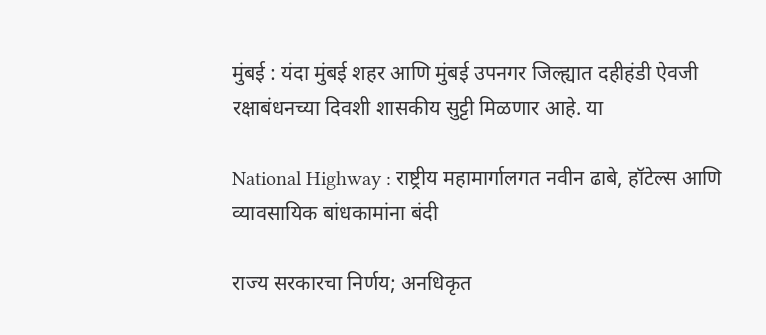मुंबई : यंदा मुंबई शहर आणि मुंबई उपनगर जिल्ह्यात दहीहंडी ऐवजी रक्षाबंधनच्या दिवशी शासकीय सुट्टी मिळणार आहे. या

National Highway : राष्ट्रीय महामार्गालगत नवीन ढाबे, हॉटेल्स आणि व्यावसायिक बांधकामांना बंदी

राज्य सरकारचा निर्णय; अनधिकृत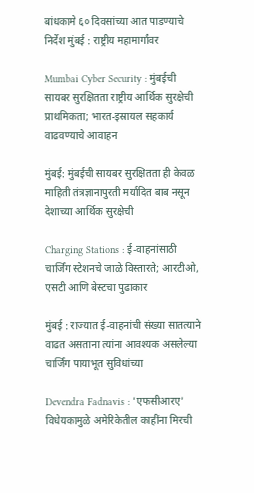बांधकामे ६० दिवसांच्या आत पाडण्याचे निर्देश मुंबई : राष्ट्रीय महामार्गांवर

Mumbai Cyber Security : मुंबईची सायबर सुरक्षितता राष्ट्रीय आर्थिक सुरक्षेची प्राथमिकता; भारत-इस्रायल सहकार्य वाढवण्याचे आवाहन

मुंबई: मुंबईची सायबर सुरक्षितता ही केवळ माहिती तंत्रज्ञानापुरती मर्यादित बाब नसून देशाच्या आर्थिक सुरक्षेची

Charging Stations : ई-वाहनांसाठी चार्जिंग स्टेशनचे जाळे विस्तारते; आरटीओ, एसटी आणि बेस्टचा पुढाकार

मुंबई : राज्यात ई-वाहनांची संख्या सातत्याने वाढत असताना त्यांना आवश्यक असलेल्या चार्जिंग पायाभूत सुविधांच्या

Devendra Fadnavis : 'एफसीआरए' विधेयकामुळे अमेरिकेतील काहींना मिरची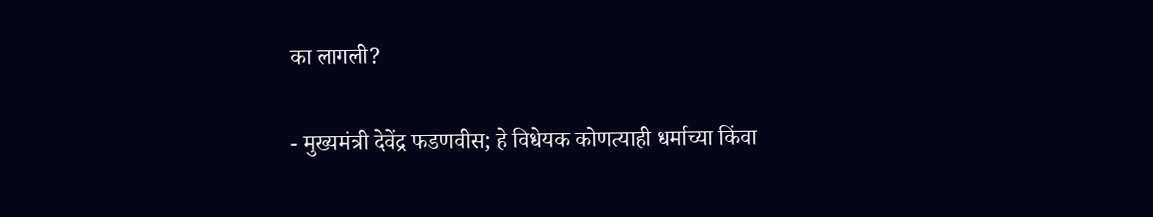का लागली?

- मुख्यमंत्री देवेंद्र फडणवीस; हे विधेयक कोणत्याही धर्माच्या किंवा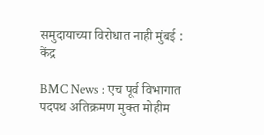समुदायाच्या विरोधात नाही मुंबई : केंद्र

BMC News : एच पूर्व विभागात पदपथ अतिक्रमण मुक्त मोहीम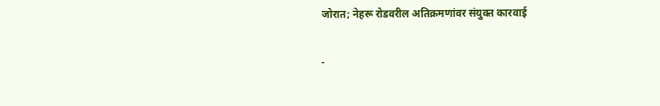जोरात; नेहरू रोडवरील अतिक्रमणांवर संयुक्त कारवाई

-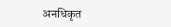अनधिकृत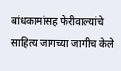बांधकामांसह फेरीवाल्यांचे साहित्य जागच्या जागीच केले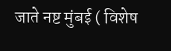जाते नष्ट मुंबई ( विशेष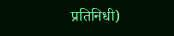प्रतिनिधी)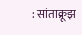: सांताक्रूझ